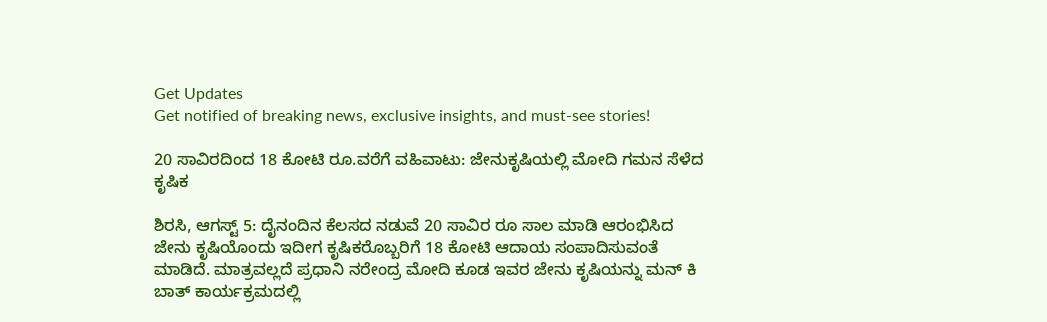Get Updates
Get notified of breaking news, exclusive insights, and must-see stories!

20 ಸಾವಿರದಿಂದ 18 ಕೋಟಿ ರೂ.ವರೆಗೆ ವಹಿವಾಟು: ಜೇನುಕೃಷಿಯಲ್ಲಿ ಮೋದಿ ಗಮನ ಸೆಳೆದ ಕೃಷಿಕ

ಶಿರಸಿ, ಆಗಸ್ಟ್‌ 5: ದೈನಂದಿನ ಕೆಲಸದ ನಡುವೆ 20 ಸಾವಿರ ರೂ ಸಾಲ ಮಾಡಿ ಆರಂಭಿಸಿದ ಜೇನು ಕೃಷಿಯೊಂದು ಇದೀಗ ಕೃಷಿಕರೊಬ್ಬರಿಗೆ 18 ಕೋಟಿ ಆದಾಯ ಸಂಪಾದಿಸುವಂತೆ ಮಾಡಿದೆ. ಮಾತ್ರವಲ್ಲದೆ ಪ್ರಧಾನಿ ನರೇಂದ್ರ ಮೋದಿ ಕೂಡ ಇವರ ಜೇನು ಕೃಷಿಯನ್ನು ಮನ್ ಕಿ ಬಾತ್ ಕಾರ್ಯಕ್ರಮದಲ್ಲಿ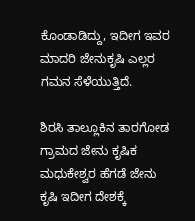ಕೊಂಡಾಡಿದ್ದು, ಇದೀಗ ಇವರ ಮಾದರಿ ಜೇನುಕೃಷಿ ಎಲ್ಲರ ಗಮನ ಸೆಳೆಯುತ್ತಿದೆ.

ಶಿರಸಿ ತಾಲ್ಲೂಕಿನ ತಾರಗೋಡ ಗ್ರಾಮದ ಜೇನು ಕೃಷಿಕ ಮಧುಕೇಶ್ವರ ಹೆಗಡೆ ಜೇನು ಕೃಷಿ ಇದೀಗ ದೇಶಕ್ಕೆ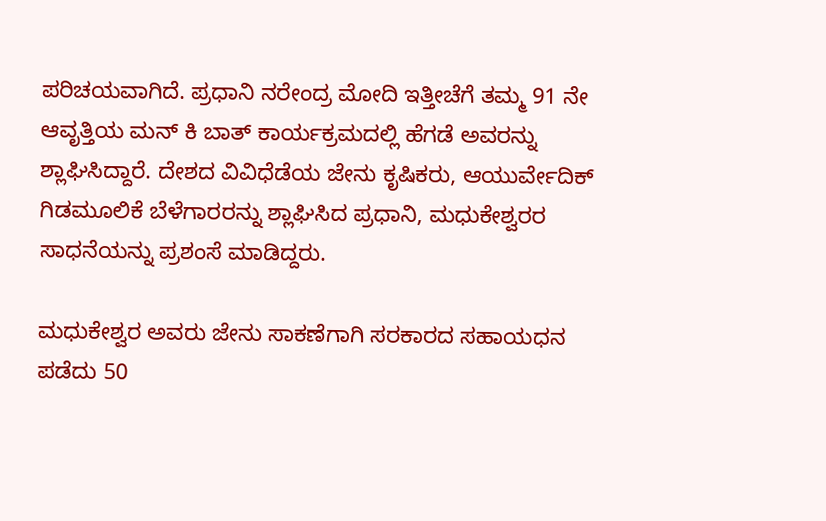ಪರಿಚಯವಾಗಿದೆ. ಪ್ರಧಾನಿ ನರೇಂದ್ರ ಮೋದಿ ಇತ್ತೀಚೆಗೆ ತಮ್ಮ 91 ನೇ ಆವೃತ್ತಿಯ ಮನ್ ಕಿ ಬಾತ್ ಕಾರ್ಯಕ್ರಮದಲ್ಲಿ ಹೆಗಡೆ ಅವರನ್ನು ಶ್ಲಾಘಿಸಿದ್ದಾರೆ. ದೇಶದ ವಿವಿಧೆಡೆಯ ಜೇನು ಕೃಷಿಕರು, ಆಯುರ್ವೇದಿಕ್ ಗಿಡಮೂಲಿಕೆ ಬೆಳೆಗಾರರನ್ನು ಶ್ಲಾಘಿಸಿದ ಪ್ರಧಾನಿ, ಮಧುಕೇಶ್ವರರ ಸಾಧನೆಯನ್ನು ಪ್ರಶಂಸೆ ಮಾಡಿದ್ದರು.

ಮಧುಕೇಶ್ವರ ಅವರು ಜೇನು ಸಾಕಣೆಗಾಗಿ ಸರಕಾರದ ಸಹಾಯಧನ ಪಡೆದು 50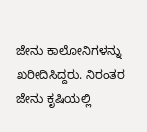ಜೇನು ಕಾಲೋನಿಗಳನ್ನು ಖರೀದಿಸಿದ್ದರು. ನಿರಂತರ ಜೇನು ಕೃಷಿಯಲ್ಲಿ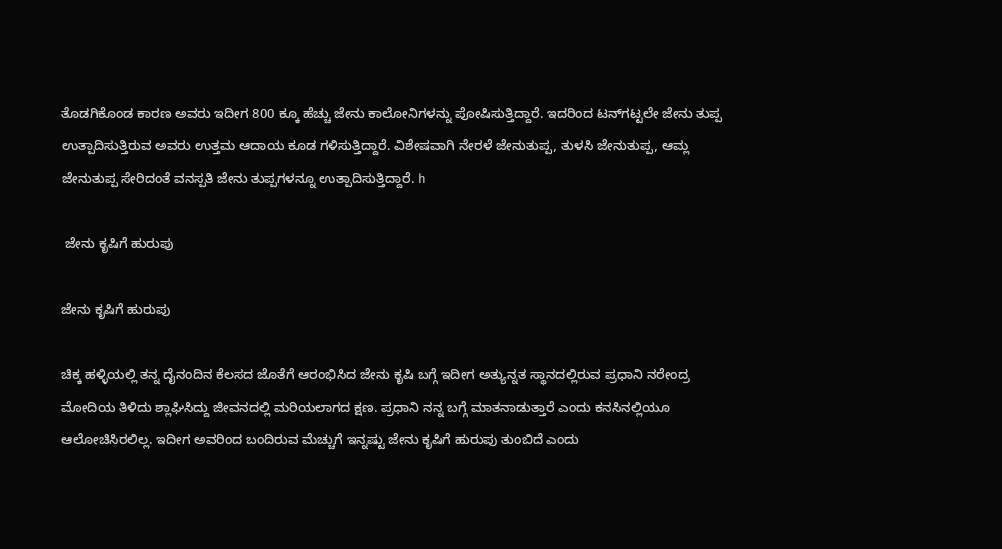ತೊಡಗಿಕೊಂಡ ಕಾರಣ ಅವರು ಇದೀಗ 800 ಕ್ಕೂ ಹೆಚ್ಚು ಜೇನು ಕಾಲೋನಿಗಳನ್ನು ಪೋಷಿಸುತ್ತಿದ್ದಾರೆ. ಇದರಿಂದ ಟನ್‌ಗಟ್ಟಲೇ ಜೇನು ತುಪ್ಪ ಉತ್ಪಾದಿಸುತ್ತಿರುವ ಅವರು ಉತ್ತಮ ಆದಾಯ ಕೂಡ ಗಳಿಸುತ್ತಿದ್ದಾರೆ. ವಿಶೇಷವಾಗಿ ನೇರಳೆ ಜೇನುತುಪ್ಪ, ತುಳಸಿ ಜೇನುತುಪ್ಪ, ಆಮ್ಲ ಜೇನುತುಪ್ಪ ಸೇರಿದಂತೆ ವನಸ್ಪತಿ ಜೇನು ತುಪ್ಪಗಳನ್ನೂ ಉತ್ಪಾದಿಸುತ್ತಿದ್ದಾರೆ. h

 ಜೇನು ಕೃಷಿಗೆ ಹುರುಪು

ಜೇನು ಕೃಷಿಗೆ ಹುರುಪು

ಚಿಕ್ಕ ಹಳ್ಳಿಯಲ್ಲಿ ತನ್ನ ದೈನಂದಿನ ಕೆಲಸದ ಜೊತೆಗೆ ಆರಂಭಿಸಿದ ಜೇನು ಕೃಷಿ ಬಗ್ಗೆ ಇದೀಗ ಅತ್ಯುನ್ನತ ಸ್ಥಾನದಲ್ಲಿರುವ ಪ್ರಧಾನಿ ನರೇಂದ್ರ ಮೋದಿಯ ತಿಳಿದು ಶ್ಲಾಘಿಸಿದ್ದು ಜೀವನದಲ್ಲಿ ಮರಿಯಲಾಗದ ಕ್ಷಣ. ಪ್ರಧಾನಿ ನನ್ನ ಬಗ್ಗೆ ಮಾತನಾಡುತ್ತಾರೆ ಎಂದು ಕನಸಿನಲ್ಲಿಯೂ ಆಲೋಚಿಸಿರಲಿಲ್ಲ. ಇದೀಗ ಅವರಿಂದ ಬಂದಿರುವ ಮೆಚ್ಚುಗೆ ಇನ್ನಷ್ಟು ಜೇನು ಕೃಷಿಗೆ ಹುರುಪು ತುಂಬಿದೆ ಎಂದು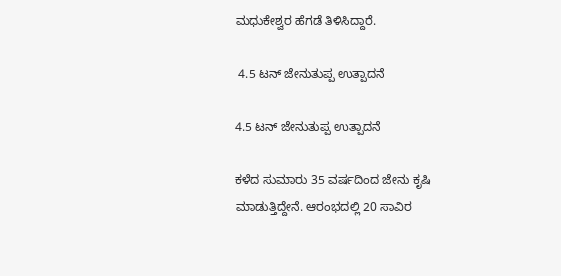ಮಧುಕೇಶ್ವರ ಹೆಗಡೆ ತಿಳಿಸಿದ್ದಾರೆ.

 4.5 ಟನ್‌ ಜೇನುತುಪ್ಪ ಉತ್ಪಾದನೆ

4.5 ಟನ್‌ ಜೇನುತುಪ್ಪ ಉತ್ಪಾದನೆ

ಕಳೆದ ಸುಮಾರು 35 ವರ್ಷದಿಂದ ಜೇನು ಕೃಷಿ ಮಾಡುತ್ತಿದ್ದೇನೆ. ಆರಂಭದಲ್ಲಿ 20 ಸಾವಿರ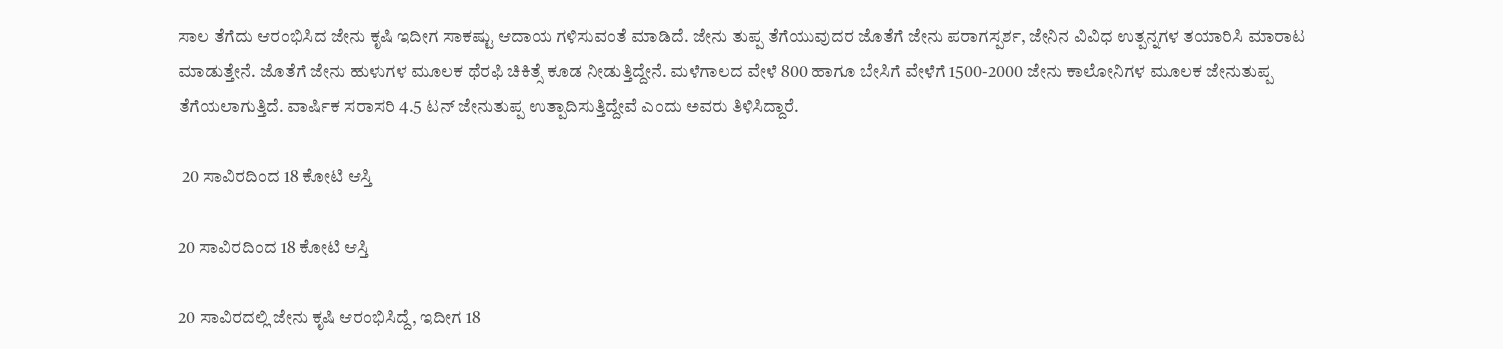ಸಾಲ ತೆಗೆದು ಆರಂಭಿಸಿದ ಜೇನು ಕೃಷಿ ಇದೀಗ ಸಾಕಷ್ಟು ಆದಾಯ ಗಳಿಸುವಂತೆ ಮಾಡಿದೆ. ಜೇನು ತುಪ್ಪ ತೆಗೆಯುವುದರ ಜೊತೆಗೆ ಜೇನು ಪರಾಗಸ್ಪರ್ಶ, ಜೇನಿನ ವಿವಿಧ ಉತ್ಪನ್ನಗಳ ತಯಾರಿಸಿ ಮಾರಾಟ ಮಾಡುತ್ತೇನೆ. ಜೊತೆಗೆ ಜೇನು ಹುಳುಗಳ ಮೂಲಕ ಥೆರಫಿ ಚಿಕಿತ್ಸೆ ಕೂಡ ನೀಡುತ್ತಿದ್ದೇನೆ. ಮಳೆಗಾಲದ ವೇಳೆ 800 ಹಾಗೂ ಬೇಸಿಗೆ ವೇಳೆಗೆ 1500-2000 ಜೇನು ಕಾಲೋನಿಗಳ ಮೂಲಕ ಜೇನುತುಪ್ಪ ತೆಗೆಯಲಾಗುತ್ತಿದೆ. ವಾರ್ಷಿಕ ಸರಾಸರಿ 4.5 ಟನ್ ಜೇನುತುಪ್ಪ ಉತ್ಪಾದಿಸುತ್ತಿದ್ದೇವೆ ಎಂದು ಅವರು ತಿಳಿಸಿದ್ದಾರೆ.

 20 ಸಾವಿರದಿಂದ 18 ಕೋಟಿ ಆಸ್ತಿ

20 ಸಾವಿರದಿಂದ 18 ಕೋಟಿ ಆಸ್ತಿ

20 ಸಾವಿರದಲ್ಲಿ ಜೇನು ಕೃಷಿ ಆರಂಭಿಸಿದ್ದೆ, ಇದೀಗ 18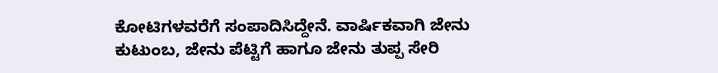ಕೋಟಿಗಳವರೆಗೆ ಸಂಪಾದಿಸಿದ್ದೇನೆ. ವಾರ್ಷಿಕವಾಗಿ ಜೇನು ಕುಟುಂಬ, ಜೇನು ಪೆಟ್ಟಿಗೆ ಹಾಗೂ ಜೇನು ತುಪ್ಪ ಸೇರಿ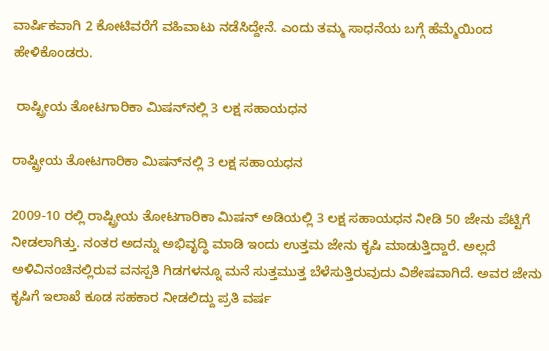ವಾರ್ಷಿಕವಾಗಿ 2 ಕೋಟಿವರೆಗೆ ವಹಿವಾಟು ನಡೆಸಿದ್ದೇನೆ. ಎಂದು ತಮ್ಮ ಸಾಧನೆಯ ಬಗ್ಗೆ ಹೆಮ್ಮೆಯಿಂದ ಹೇಳಿಕೊಂಡರು.

 ರಾಷ್ಟ್ರೀಯ ತೋಟಗಾರಿಕಾ ಮಿಷನ್‌ನಲ್ಲಿ 3 ಲಕ್ಷ ಸಹಾಯಧನ

ರಾಷ್ಟ್ರೀಯ ತೋಟಗಾರಿಕಾ ಮಿಷನ್‌ನಲ್ಲಿ 3 ಲಕ್ಷ ಸಹಾಯಧನ

2009-10 ರಲ್ಲಿ ರಾಷ್ಟ್ರೀಯ ತೋಟಗಾರಿಕಾ ಮಿಷನ್ ಅಡಿಯಲ್ಲಿ 3 ಲಕ್ಷ ಸಹಾಯಧನ ನೀಡಿ 50 ಜೇನು ಪೆಟ್ಟಿಗೆ ನೀಡಲಾಗಿತ್ತು. ನಂತರ ಅದನ್ನು ಅಭಿವೃದ್ಧಿ ಮಾಡಿ ಇಂದು ಉತ್ತಮ‌ ಜೇನು ಕೃಷಿ ಮಾಡುತ್ತಿದ್ದಾರೆ. ಅಲ್ಲದೆ ಅಳಿವಿನಂಚಿನಲ್ಲಿರುವ ವನಸ್ಪತಿ ಗಿಡಗಳನ್ನೂ ಮನೆ ಸುತ್ತಮುತ್ತ ಬೆಳೆಸುತ್ತಿರುವುದು ವಿಶೇಷವಾಗಿದೆ. ಅವರ ಜೇನು ಕೃಷಿಗೆ ಇಲಾಖೆ ಕೂಡ ಸಹಕಾರ ನೀಡಲಿದ್ದು ಪ್ರತಿ ವರ್ಷ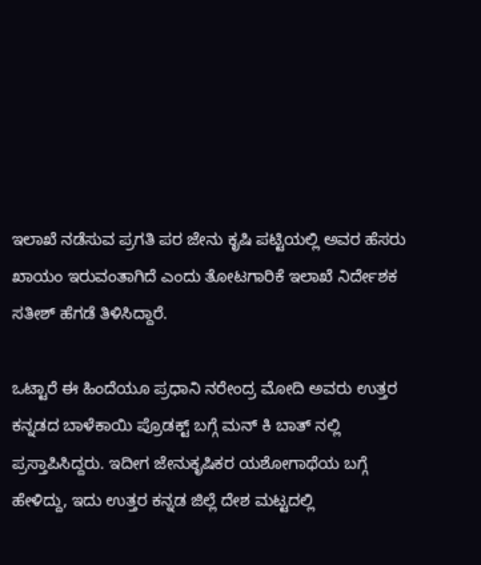ಇಲಾಖೆ ನಡೆಸುವ ಪ್ರಗತಿ ಪರ ಜೇನು ಕೃಷಿ ಪಟ್ಟಿಯಲ್ಲಿ ಅವರ ಹೆಸರು ಖಾಯಂ ಇರುವಂತಾಗಿದೆ ಎಂದು ತೋಟಗಾರಿಕೆ ಇಲಾಖೆ ನಿರ್ದೇಶಕ ಸತೀಶ್ ಹೆಗಡೆ ತಿಳಿಸಿದ್ದಾರೆ.

ಒಟ್ಟಾರೆ ಈ ಹಿಂದೆಯೂ ಪ್ರಧಾನಿ ನರೇಂದ್ರ ಮೋದಿ ಅವರು ಉತ್ತರ ಕನ್ನಡದ ಬಾಳೆಕಾಯಿ ಪ್ರೊಡಕ್ಟ್ ಬಗ್ಗೆ ಮನ್ ಕಿ ಬಾತ್ ನಲ್ಲಿ ಪ್ರಸ್ತಾಪಿಸಿದ್ದರು. ಇದೀಗ ಜೇನುಕೃಷಿಕರ ಯಶೋಗಾಥೆಯ ಬಗ್ಗೆ ಹೇಳಿದ್ದು, ಇದು ಉತ್ತರ ಕನ್ನಡ ಜಿಲ್ಲೆ ದೇಶ ಮಟ್ಟದಲ್ಲಿ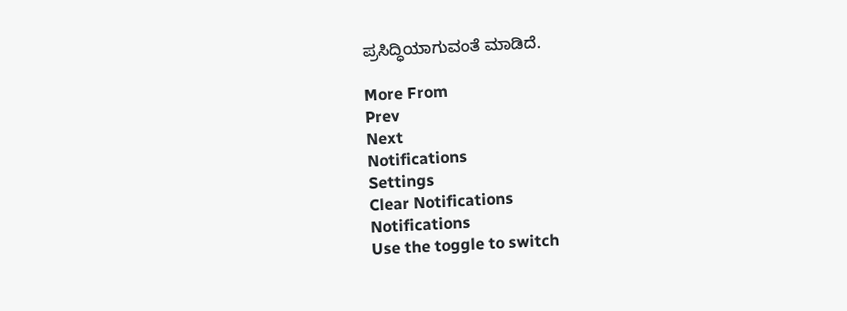ಪ್ರಸಿದ್ಧಿಯಾಗುವಂತೆ ಮಾಡಿದೆ.

More From
Prev
Next
Notifications
Settings
Clear Notifications
Notifications
Use the toggle to switch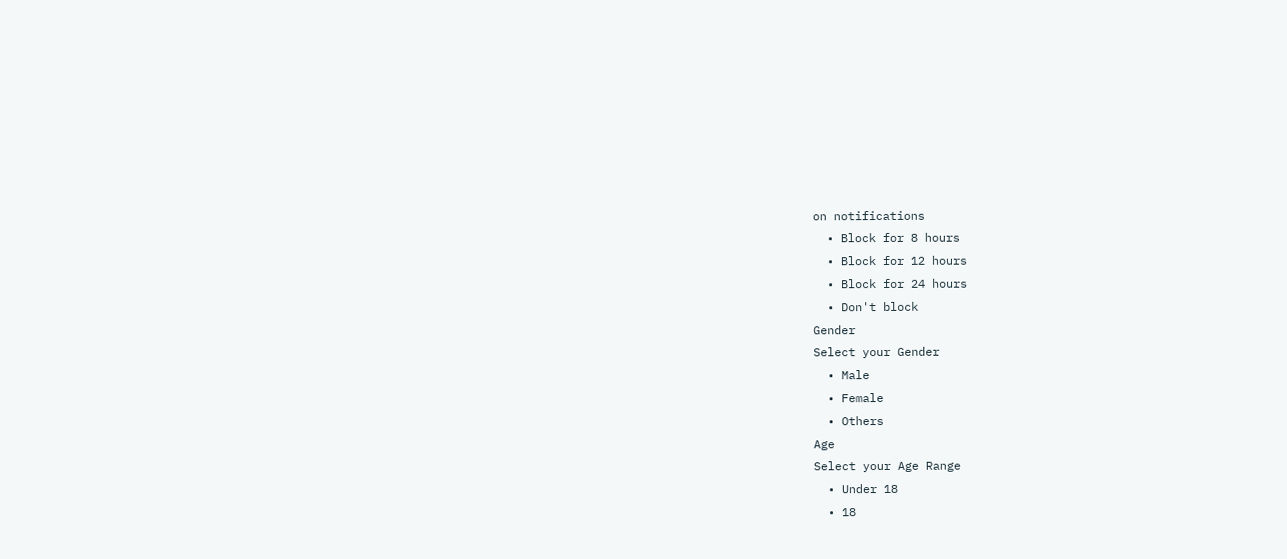on notifications
  • Block for 8 hours
  • Block for 12 hours
  • Block for 24 hours
  • Don't block
Gender
Select your Gender
  • Male
  • Female
  • Others
Age
Select your Age Range
  • Under 18
  • 18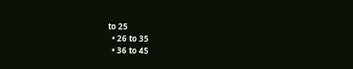to 25
  • 26 to 35
  • 36 to 45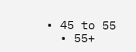• 45 to 55
  • 55+